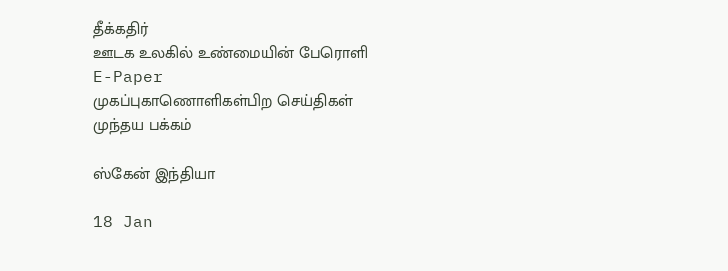தீக்கதிர்
ஊடக உலகில் உண்மையின் பேரொளி
E-Paper
முகப்புகாணொளிகள்பிற செய்திகள்
முந்தய பக்கம்

ஸ்கேன் இந்தியா

18 Jan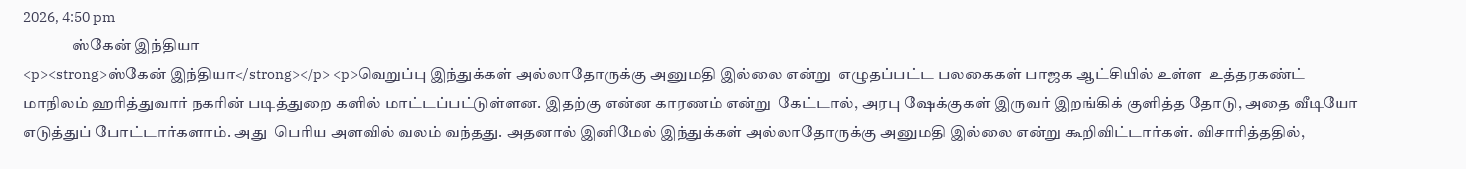2026, 4:50 pm
                ஸ்கேன் இந்தியா
<p><strong>ஸ்கேன் இந்தியா</strong></p> <p>வெறுப்பு இந்துக்கள் அல்லாதோருக்கு அனுமதி இல்லை என்று  எழுதப்பட்ட பலகைகள் பாஜக ஆட்சியில் உள்ள  உத்தரகண்ட் மாநிலம் ஹரித்துவார் நகரின் படித்துறை களில் மாட்டப்பட்டுள்ளன. இதற்கு என்ன காரணம் என்று  கேட்டால், அரபு ஷேக்குகள் இருவர் இறங்கிக் குளித்த தோடு, அதை வீடியோ எடுத்துப் போட்டார்களாம். அது  பெரிய அளவில் வலம் வந்தது. அதனால் இனிமேல் இந்துக்கள் அல்லாதோருக்கு அனுமதி இல்லை என்று கூறிவிட்டார்கள். விசாரித்ததில்,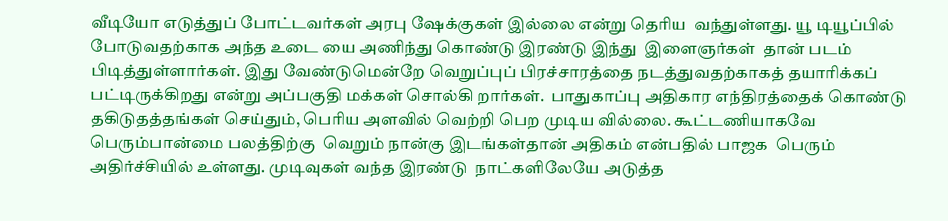வீடியோ எடுத்துப் போட்டவர்கள் அரபு ஷேக்குகள் இல்லை என்று தெரிய  வந்துள்ளது. யூ டியூப்பில் போடுவதற்காக அந்த உடை யை அணிந்து கொண்டு இரண்டு இந்து  இளைஞர்கள்  தான் படம் பிடித்துள்ளார்கள். இது வேண்டுமென்றே வெறுப்புப் பிரச்சாரத்தை நடத்துவதற்காகத் தயாரிக்கப்  பட்டிருக்கிறது என்று அப்பகுதி மக்கள் சொல்கி றார்கள்.  பாதுகாப்பு அதிகார எந்திரத்தைக் கொண்டு தகிடுதத்தங்கள் செய்தும், பெரிய அளவில் வெற்றி பெற முடிய வில்லை. கூட்டணியாகவே பெரும்பான்மை பலத்திற்கு  வெறும் நான்கு இடங்கள்தான் அதிகம் என்பதில் பாஜக  பெரும் அதிர்ச்சியில் உள்ளது. முடிவுகள் வந்த இரண்டு  நாட்களிலேயே அடுத்த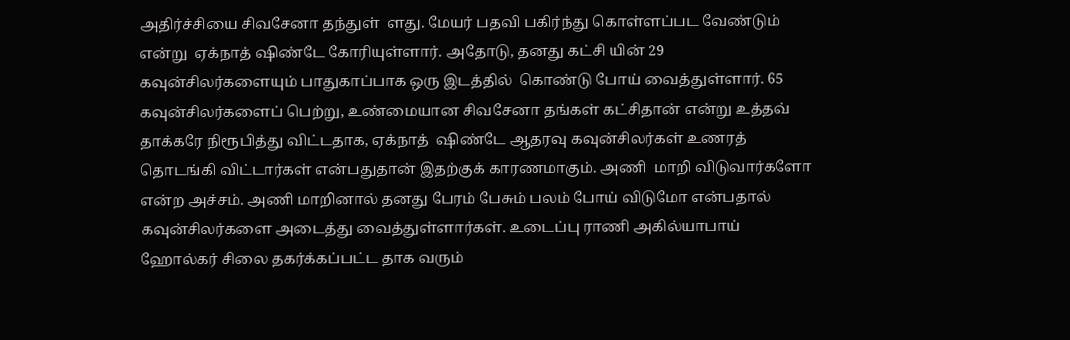அதிர்ச்சியை சிவசேனா தந்துள்  ளது. மேயர் பதவி பகிர்ந்து கொள்ளப்பட வேண்டும் என்று  ஏக்நாத் ஷிண்டே கோரியுள்ளார். அதோடு, தனது கட்சி யின் 29 கவுன்சிலர்களையும் பாதுகாப்பாக ஒரு இடத்தில்  கொண்டு போய் வைத்துள்ளார். 65 கவுன்சிலர்களைப் பெற்று, உண்மையான சிவசேனா தங்கள் கட்சிதான் என்று உத்தவ் தாக்கரே நிரூபித்து விட்டதாக, ஏக்நாத்  ஷிண்டே ஆதரவு கவுன்சிலர்கள் உணரத் தொடங்கி விட்டார்கள் என்பதுதான் இதற்குக் காரணமாகும். அணி  மாறி விடுவார்களோ என்ற அச்சம். அணி மாறினால் தனது பேரம் பேசும் பலம் போய் விடுமோ என்பதால் கவுன்சிலர்களை அடைத்து வைத்துள்ளார்கள். உடைப்பு ராணி அகில்யாபாய் ஹோல்கர் சிலை தகர்க்கப்பட்ட தாக வரும்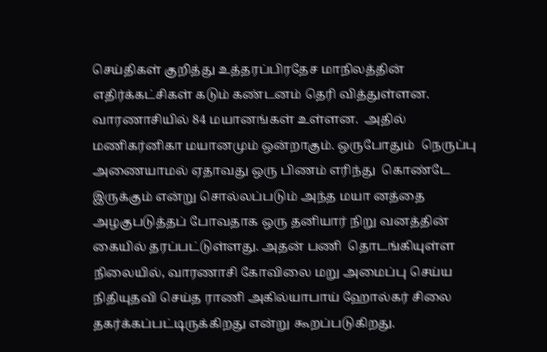செய்திகள் குறித்து உத்தரப்பிரதேச மாநிலத்தின் எதிர்க்கட்சிகள் கடும் கண்டனம் தெரி வித்துள்ளன. வாரணாசியில் 84 மயானங்கள் உள்ளன.  அதில் மணிகர்னிகா மயானமும் ஒன்றாகும். ஒருபோதும்  நெருப்பு அணையாமல் ஏதாவது ஒரு பிணம் எரிந்து  கொண்டே இருக்கும் என்று சொல்லப்படும் அந்த மயா னத்தை அழகுபடுத்தப் போவதாக ஒரு தனியார் நிறு வனத்தின் கையில் தரப்பட்டுள்ளது. அதன் பணி  தொடங்கியுள்ள நிலையில், வாரணாசி கோவிலை மறு அமைப்பு செய்ய நிதியுதவி செய்த ராணி அகில்யாபாய் ஹோல்கர் சிலை தகர்க்கப்பட்டிருக்கிறது என்று கூறப்படுகிறது.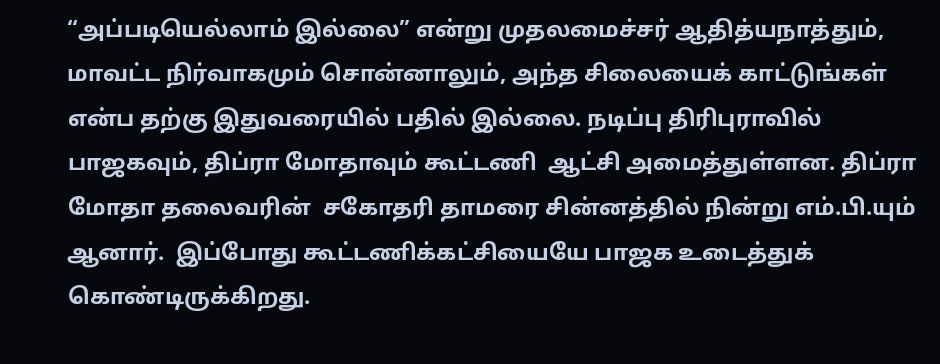“அப்படியெல்லாம் இல்லை” என்று முதலமைச்சர் ஆதித்யநாத்தும், மாவட்ட நிர்வாகமும் சொன்னாலும், அந்த சிலையைக் காட்டுங்கள் என்ப தற்கு இதுவரையில் பதில் இல்லை. நடிப்பு திரிபுராவில் பாஜகவும், திப்ரா மோதாவும் கூட்டணி  ஆட்சி அமைத்துள்ளன. திப்ரா மோதா தலைவரின்  சகோதரி தாமரை சின்னத்தில் நின்று எம்.பி.யும் ஆனார்.  இப்போது கூட்டணிக்கட்சியையே பாஜக உடைத்துக் கொண்டிருக்கிறது.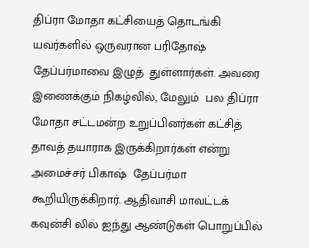திப்ரா மோதா கட்சியைத் தொடங்கி யவர்களில் ஒருவரான பரிதோஷ் தேப்பர்மாவை இழுத்  துள்ளார்கள். அவரை இணைக்கும் நிகழ்வில், மேலும்  பல திப்ரா மோதா சட்டமன்ற உறுப்பினர்கள் கட்சித்  தாவத் தயாராக இருக்கிறார்கள் என்று அமைச்சர் பிகாஷ்  தேப்பர்மா கூறியிருக்கிறார். ஆதிவாசி மாவட்டக் கவுன்சி லில் ஐந்து ஆண்டுகள் பொறுப்பில்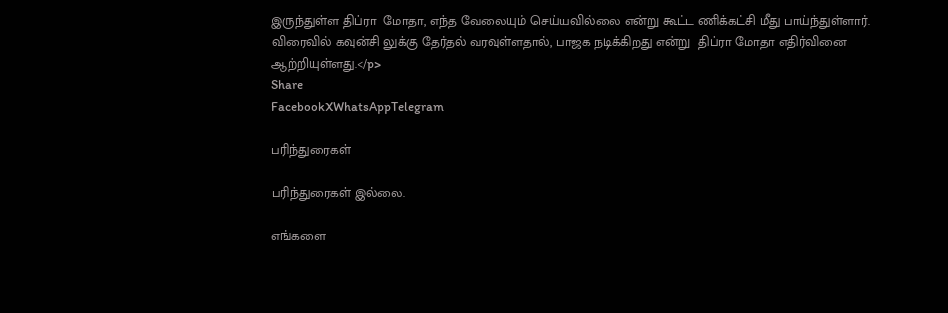இருந்துள்ள திப்ரா  மோதா, எந்த வேலையும் செய்யவில்லை என்று கூட்ட ணிக்கட்சி மீது பாய்ந்துள்ளார். விரைவில் கவுன்சி லுக்கு தேர்தல் வரவுள்ளதால், பாஜக நடிக்கிறது என்று  திப்ரா மோதா எதிர்வினை ஆற்றியுள்ளது.</p>
Share
FacebookXWhatsAppTelegram

பரிந்துரைகள்

பரிந்துரைகள் இல்லை.

எங்களை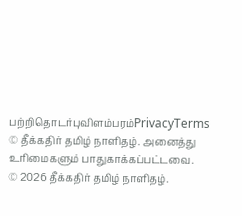பற்றிதொடர்புவிளம்பரம்PrivacyTerms
© தீக்கதிர் தமிழ் நாளிதழ். அனைத்து உரிமைகளும் பாதுகாக்கப்பட்டவை.
© 2026 தீக்கதிர் தமிழ் நாளிதழ்.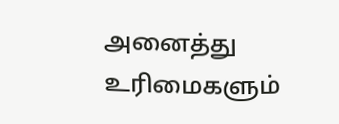அனைத்து உரிமைகளும்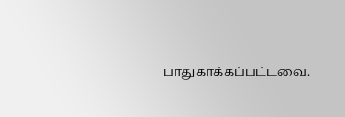பாதுகாக்கப்பட்டவை.